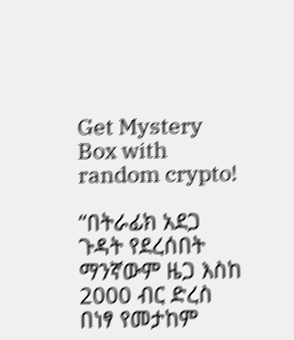Get Mystery Box with random crypto!

“በትራፊክ አደጋ ጉዳት የደረሰበት ማንኛውም ዜጋ እስከ 2000 ብር ድረስ በነፃ የመታከም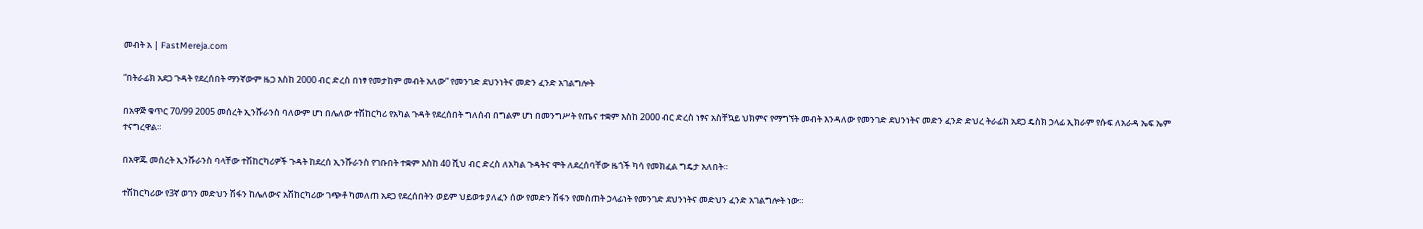መብት አ | FastMereja.com

“በትራፊክ አደጋ ጉዳት የደረሰበት ማንኛውም ዜጋ እስከ 2000 ብር ድረስ በነፃ የመታከም መብት አለው” የመንገድ ደህንነትና መድን ፈንድ አገልግሎት

በአዋጅ ቁጥር 70/99 2005 መሰረት ኢንሹራንስ ባለውም ሆነ በሌለው ተሽከርካሪ የአካል ጉዳት የደረሰበት ግለሰብ በግልም ሆነ በመንግሥት የጤና ተቋም እስከ 2000 ብር ድረስ ነፃና አስቸኳይ ህክምና የማግኘት መብት እንዳለው የመንገድ ደህንነትና መድን ፈንድ ድህረ ትራፊክ አደጋ ዴስክ ኃላፊ ኢክራም የሱፍ ለአራዳ ኤፍ ኤም ተናግረዋል።

በአዋጁ መሰረት ኢንሹራንስ ባላቸው ተሽከርካሪዎች ጉዳት ከደረሰ ኢንሹራንስ የገቡበት ተቋም እስከ 40 ሺህ ብር ድረስ ለአካል ጉዳትና ሞት ለደረሰባቸው ዜጎች ካሳ የመክፈል ግዴታ አለበት።

ተሽከርካሪው የ3ኛ ወገን መድህን ሽፋን ከሌለውና አሽከርካሪው ገጭቶ ካመለጠ አደጋ የደረሰበትን ወይም ህይወቱ ያለፈን ሰው የመድን ሽፋን የመስጠት ኃላፊነት የመንገድ ደህንነትና መድህን ፈንድ አገልግሎት ነው።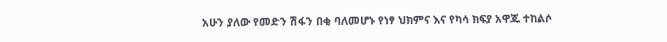አሁን ያለው የመድን ሽፋን በቂ ባለመሆኑ የነፃ ህክምና እና የካሳ ክፍያ አዋጁ ተከልሶ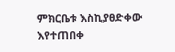ምክርቤቱ እስኪያፀድቀው እየተጠበቀ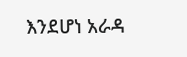እንደሆነ አራዳ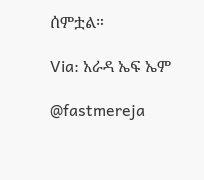ሰምቷል።

Via: አራዳ ኤፍ ኤም

@fastmereja